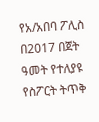የአ/አበባ ፖሊስ በ2017 በጀት ዓመት የተለያዩ የስፖርት ትጥቅ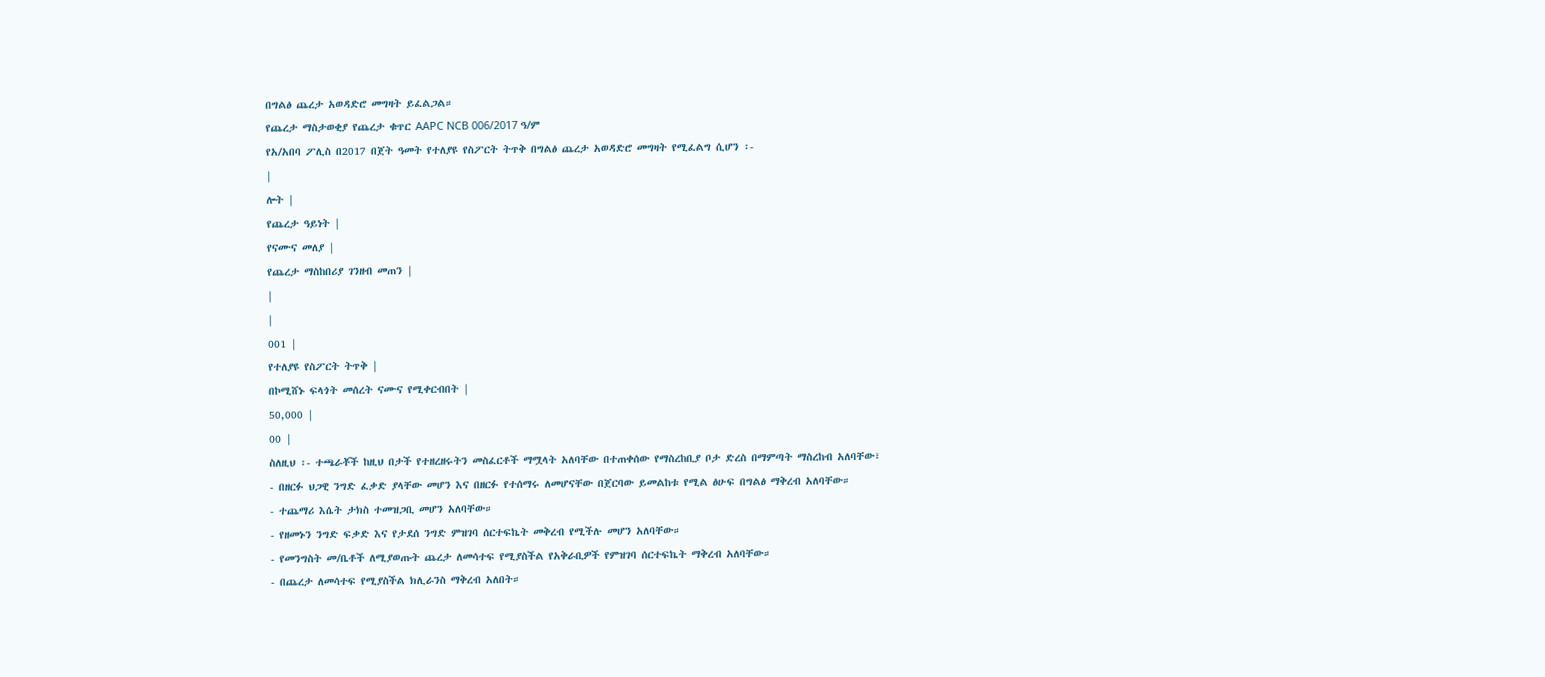በግልፅ ጨረታ አወዳድሮ መግዛት ይፈልጋል።
የጨረታ ማስታወቂያ የጨረታ ቁጥር AAPC NCB 006/2017 ዓ/ም
የአ/አበባ ፖሊስ በ2017 በጀት ዓመት የተለያዩ የስፖርት ትጥቅ በግልፅ ጨረታ አወዳድሮ መግዛት የሚፈልግ ሲሆን ፡-
|
ሎት |
የጨረታ ዓይነት |
የናሙና መለያ |
የጨረታ ማስከበሪያ ገንዘብ መጠን |
|
|
001 |
የተለያዩ የስፖርት ትጥቅ |
በኮሚሸኑ ፍላጎት መሰረት ናሙና የሚቀርብበት |
50,000 |
00 |
ስለዚህ ፡- ተጫራቾች ከዚህ በታች የተዘረዘሩትን መስፈርቶች ማሟላት አለባቸው በተጠቀሰው የማስረከቢያ ቦታ ድረስ በማምጣት ማስረከብ አለባቸው፣
- በዘርፉ ህጋዊ ንግድ ፈቃድ ያላቸው መሆን እና በዘርፉ የተሰማሩ ለመሆናቸው በጀርባው ይመልከቱ የሚል ፅሁፍ በግልፅ ማቅረብ አለባቸው።
- ተጨማሪ እሴት ታክስ ተመዝጋቢ መሆን አለባቸው።
- የዘመኑን ንግድ ፍቃድ እና የታደሰ ንግድ ምዝገባ ሰርተፍኬት መቅረብ የሚችሉ መሆን አለባቸው።
- የመንግስት መ/ቤቶች ለሚያወጡት ጨረታ ለመሳተፍ የሚያስችል የአቅራቢዎች የምዝገባ ሰርተፍኬት ማቅረብ አለባቸው።
- በጨረታ ለመሳተፍ የሚያስችል ክሊራንስ ማቅረብ አለበት።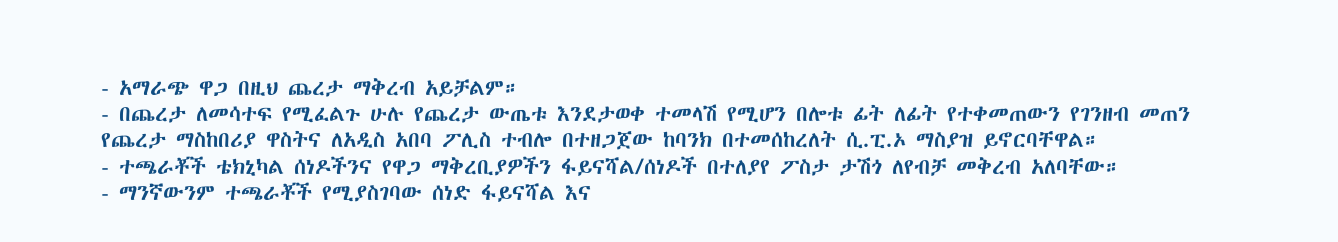- አማራጭ ዋጋ በዚህ ጨረታ ማቅረብ አይቻልም።
- በጨረታ ለመሳተፍ የሚፈልጉ ሁሉ የጨረታ ውጤቱ እንደታወቀ ተመላሽ የሚሆን በሎቱ ፊት ለፊት የተቀመጠውን የገንዘብ መጠን የጨረታ ማስከበሪያ ዋስትና ለአዲስ አበባ ፖሊስ ተብሎ በተዘጋጀው ከባንክ በተመሰከረለት ሲ.ፒ.ኦ ማስያዝ ይኖርባቸዋል።
- ተጫራቾች ቴክኒካል ሰነዶችንና የዋጋ ማቅረቢያዎችን ፋይናሻል/ሰነዶች በተለያየ ፖስታ ታሽጎ ለየብቻ መቅረብ አለባቸው።
- ማንኛውንም ተጫራቾች የሚያስገባው ሰነድ ፋይናሻል እና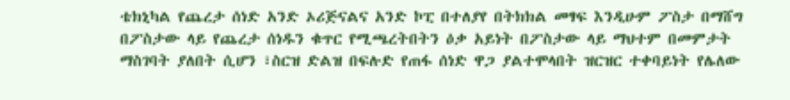ቴክኒካል የጨረታ ሰነድ አንድ ኦሪጅናልና አንድ ኮፒ በተለያየ በትክክል መፃፍ እንዲሁም ፖስታ በማሸግ በፖስታው ላይ የጨረታ ሰነዱን ቁጥር የሚጫረትበትን ዕቃ አይነት በፖስታው ላይ ማህተም በመምታት ማስገባት ያለበት ሲሆን ፣ስርዝ ድልዝ በፍሉድ የጠፋ ሰነድ ዋጋ ያልተሞላበት ዝርዝር ተቀባይነት የሌለው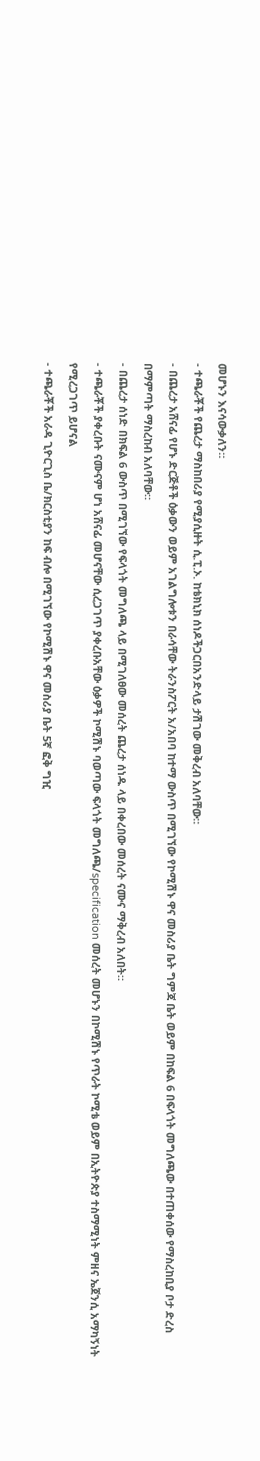መሆኑን እናሳውቃለን።
- ተጫራቾች የጨረታ ማስከበሪያ የሚያሲዙት ሲ.ፒ.ኦ. ከቴክኒክ ሰነዶችጋርበአንድላይ ታሽገው መቅረብ አለባቸው።
- በጨረታ አሸናፊ የሆኑ ድርጅቶች ዕቃውን ወይም አገልግሎቱን በራሳቸው ትራንስፖርት አ/አበባ ከተማ ውስጥ በሚገኘው የኮሚሽኑ ዋና መስሪያ ቤት ግምጃ ቤት ወይም በከፍል 6 በፍላጎት መግለጫው በተጠቀሰው የማስረከቢያ ቦታ ድረስ በማምጣት ማስረከብ አለባቸው።
- በጨረታ ሰነድ በክፍል 6 ውስጥ በሚገኘው የፍላጎት መግለጫ ላይ በሚገለፀው መሰረት ጨረታ ሰነዱ ላይ በቀረበው መሰረት ናሙና ማቅረብ አለበት።
- ተጫራቾች ያቀረቡት ናሙናም ሆነ አሸናፊ መሆናቸው ሲረጋገጥ ያቀረቡአቸው ዕቃዎች ኮሚሽኑ ባወጣው ፍላጎት መግለጫ/specification መሰረት መሆኑን በኮሚሽኑ የጥራት ኮሚቴ ወይም በኢትዮጵያ ተስማሚነት ምዘና ኤጀንሲ አማካኝነት የሚረጋገጥ ይሆናል
- ተጫራቾች አራዳ ጊዮርጊስ ቤ/ክርስቲያን ከፍ ብሎ በሚገኘው የኮሚሽኑ ዋና መስሪያ ቤት 5ኛ ፎቅ ግዢ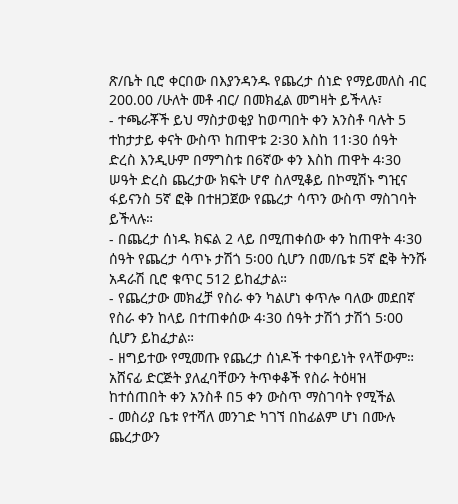ጽ/ቤት ቢሮ ቀርበው በእያንዳንዱ የጨረታ ሰነድ የማይመለስ ብር 200.00 /ሁለት መቶ ብር/ በመክፈል መግዛት ይችላሉ፣
- ተጫራቾች ይህ ማስታወቂያ ከወጣበት ቀን አንስቶ ባሉት 5 ተከታታይ ቀናት ውስጥ ከጠዋቱ 2፡30 እስከ 11፡30 ሰዓት ድረስ እንዲሁም በማግስቱ በ6ኛው ቀን እስከ ጠዋት 4፡30 ሠዓት ድረስ ጨረታው ክፍት ሆኖ ስለሚቆይ በኮሚሽኑ ግዢና ፋይናንስ 5ኛ ፎቅ በተዘጋጀው የጨረታ ሳጥን ውስጥ ማስገባት ይችላሉ።
- በጨረታ ሰነዱ ክፍል 2 ላይ በሚጠቀሰው ቀን ከጠዋት 4፡30 ሰዓት የጨረታ ሳጥኑ ታሽጎ 5፡00 ሲሆን በመ/ቤቱ 5ኛ ፎቅ ትንሹ አዳራሽ ቢሮ ቁጥር 512 ይከፈታል።
- የጨረታው መክፈቻ የስራ ቀን ካልሆነ ቀጥሎ ባለው መደበኛ የስራ ቀን ከላይ በተጠቀሰው 4፡30 ሰዓት ታሽጎ ታሽጎ 5፡00 ሲሆን ይከፈታል።
- ዘግይተው የሚመጡ የጨረታ ሰነዶች ተቀባይነት የላቸውም። አሸናፊ ድርጅት ያለፈባቸውን ትጥቀቆች የስራ ትዕዛዝ ከተሰጠበት ቀን አንስቶ በ5 ቀን ውስጥ ማስገባት የሚችል
- መስሪያ ቤቱ የተሻለ መንገድ ካገኘ በከፊልም ሆነ በሙሉ ጨረታውን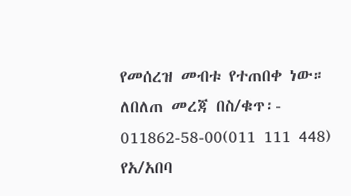የመሰረዝ መብቱ የተጠበቀ ነው።
ለበለጠ መረጃ በስ/ቁጥ፡- 011862-58-00(011 111 448) የአ/አበባ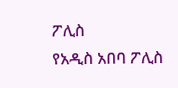ፖሊስ
የአዲስ አበባ ፖሊስ